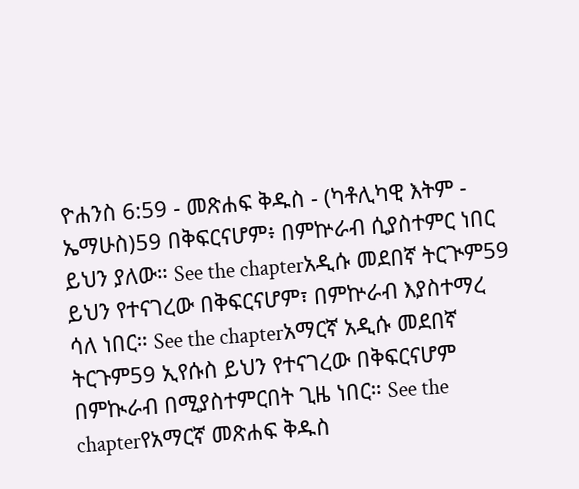ዮሐንስ 6:59 - መጽሐፍ ቅዱስ - (ካቶሊካዊ እትም - ኤማሁስ)59 በቅፍርናሆም፥ በምኵራብ ሲያስተምር ነበር ይህን ያለው። See the chapterአዲሱ መደበኛ ትርጒም59 ይህን የተናገረው በቅፍርናሆም፣ በምኵራብ እያስተማረ ሳለ ነበር። See the chapterአማርኛ አዲሱ መደበኛ ትርጉም59 ኢየሱስ ይህን የተናገረው በቅፍርናሆም በምኲራብ በሚያስተምርበት ጊዜ ነበር። See the chapterየአማርኛ መጽሐፍ ቅዱስ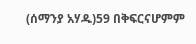(ሰማንያ አሃዱ)59 በቅፍርናሆምም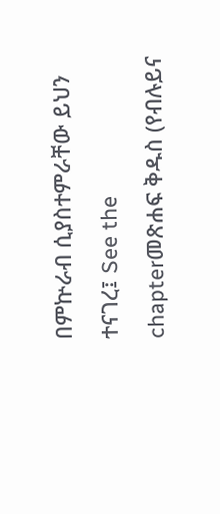በምኵራብ ሲያስተምራቸው ይህን ተናገረ፤ See the chapterመጽሐፍ ቅዱስ (የብሉይና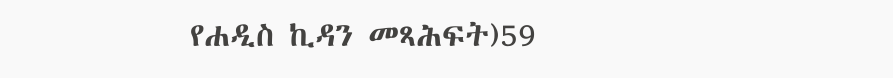የሐዲስ ኪዳን መጻሕፍት)59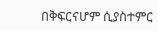በቅፍርናሆም ሲያስተምር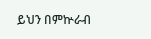ይህን በምኵራብ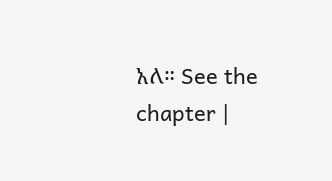አለ። See the chapter |